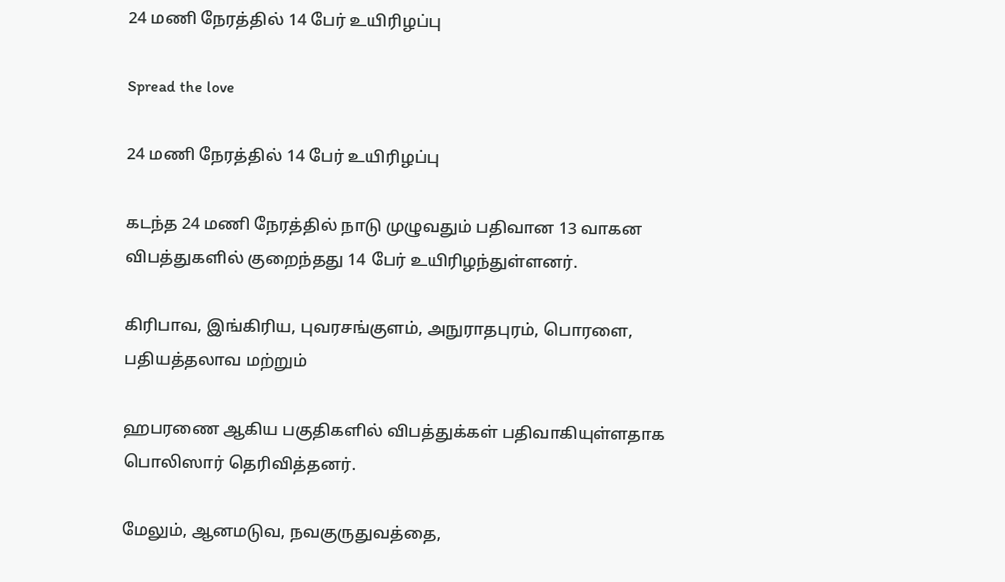24 மணி நேரத்தில் 14 பேர் உயிரிழப்பு

Spread the love

24 மணி நேரத்தில் 14 பேர் உயிரிழப்பு

கடந்த 24 மணி நேரத்தில் நாடு முழுவதும் பதிவான 13 வாகன விபத்துகளில் குறைந்தது 14 பேர் உயிரிழந்துள்ளனர்.

கிரிபாவ, இங்கிரிய, புவரசங்குளம், அநுராதபுரம், பொரளை, பதியத்தலாவ மற்றும்

ஹபரணை ஆகிய பகுதிகளில் விபத்துக்கள் பதிவாகியுள்ளதாக பொலிஸார் தெரிவித்தனர்.

மேலும், ஆனமடுவ, நவகுருதுவத்தை,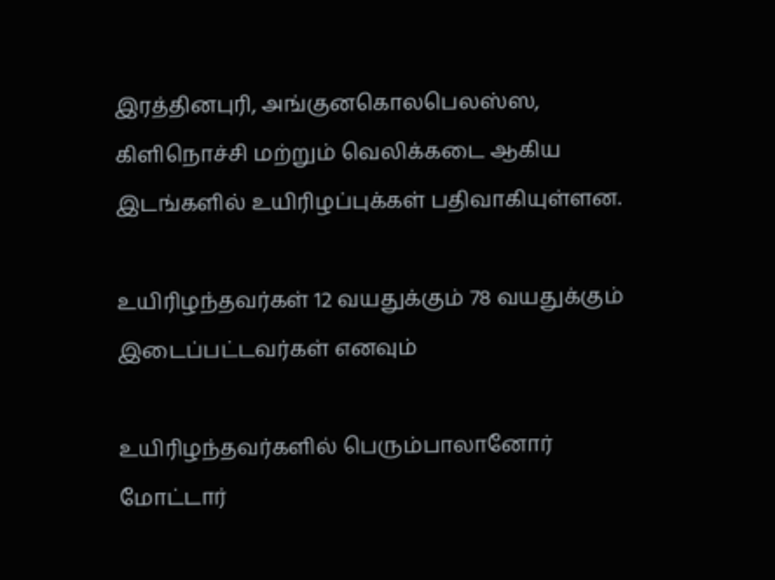இரத்தினபுரி, அங்குனகொலபெலஸ்ஸ, கிளிநொச்சி மற்றும் வெலிக்கடை ஆகிய இடங்களில் உயிரிழப்புக்கள் பதிவாகியுள்ளன.

உயிரிழந்தவர்கள் 12 வயதுக்கும் 78 வயதுக்கும் இடைப்பட்டவர்கள் எனவும்

உயிரிழந்தவர்களில் பெரும்பாலானோர் மோட்டார்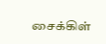சைக்கிள்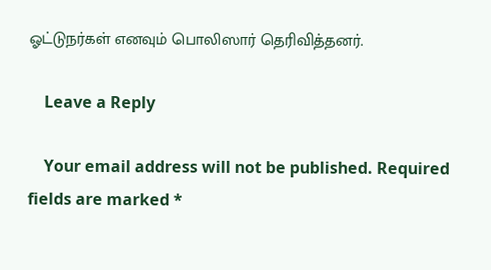ஓட்டுநர்கள் எனவும் பொலிஸார் தெரிவித்தனர்.

    Leave a Reply

    Your email address will not be published. Required fields are marked *